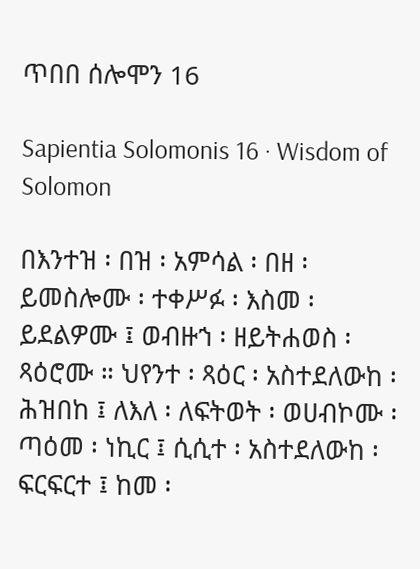ጥበበ ሰሎሞን 16

Sapientia Solomonis 16 · Wisdom of Solomon

በእንተዝ ፡ በዝ ፡ አምሳል ፡ በዘ ፡ ይመስሎሙ ፡ ተቀሥፉ ፡ እስመ ፡ ይደልዎሙ ፤ ወብዙኀ ፡ ዘይትሐወስ ፡ ጻዕሮሙ ። ህየንተ ፡ ጻዕር ፡ አስተደለውከ ፡ ሕዝበከ ፤ ለእለ ፡ ለፍትወት ፡ ወሀብኮሙ ፡ ጣዕመ ፡ ነኪር ፤ ሲሲተ ፡ አስተደለውከ ፡ ፍርፍርተ ፤ ከመ ፡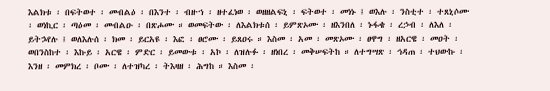እልክቱ ፡ በፍትወተ ፡ መብልዕ ፡ በእንተ ፡ ብዙኀ ፡ ዘተፈነወ ፡ ወዘዘልፍኒ ፡ ፍትወተ ፡ መነኑ ፤ ወእሉ ፡ ንስቲተ ፡ ተጸኒሶሙ ፡ ወነኪር ፡ ጣዕመ ፡ መብልዑ ፡ በጽሖሙ ። ወመፍትው ፡ ለእልክቱሰ ፡ ይምጽኦሙ ፡ ዘእንበለ ፡ ኑፋቄ ፡ ረኃብ ፡ ለእለ ፡ ይትኌየሉ ፤ ወለእሉሰ ፡ ክመ ፡ ይርአዩ ፡ እፎ ፡ ፀሮሙ ፡ ይጸዐሩ ። እስመ ፡ አመ ፡ መጽኦሙ ፡ ፀዋግ ፡ ዘአርዌ ፡ መዐት ፡ ወበንስከተ ፡ እኩይ ፡ አርዌ ፡ ምድር ፡ ይመውቱ ፡ አኮ ፡ ለዝሉፉ ፡ ዘነበረ ፡ መቅሠፍትከ ። ለተግሣጽ ፡ ኅዳጠ ፡ ተህውኩ ፡ እንዘ ፡ መምክረ ፡ ቦሙ ፡ ለተዝካረ ፡ ትእዛዘ ፡ ሕግከ ። እስመ ፡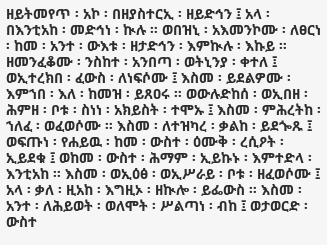ዘይትመየጥ ፡ አኮ ፡ በዘያስተርኢ ፡ ዘይድኅን ፤ አላ ፡ በእንቲአከ ፡ መድኅነ ፡ ኲሉ ። ወበዝኒ ፡ አእመንኮሙ ፡ ለፀርነ ፡ ከመ ፡ አንተ ፡ ውእቱ ፡ ዘታድኅን ፡ እምኲሉ ፡ እኩይ ። ዘመንፈቆሙ ፡ ንስከተ ፡ አንበጣ ፡ ወትኒንያ ፡ ቀተለ ፤ ወኢተረክበ ፡ ፈውስ ፡ ለነፍሶሙ ፤ እስመ ፡ ይደልዎሙ ፡ እምኀበ ፡ እለ ፡ ከመዝ ፡ ይጸዐሩ ። ወውሉድከሰ ፡ ወኢበዘ ፡ ሕምዘ ፡ ቦቱ ፡ ስነነ ፡ አክይስት ፡ ተሞኡ ፤ እስመ ፡ ምሕረትከ ፡ ኀለፈ ፡ ወፈወሶሙ ። እስመ ፡ ለተዝካረ ፡ ቃልከ ፡ ይደጐጹ ፤ ወፍጡነ ፡ የሐይዉ ፡ ከመ ፡ ውስተ ፡ ዕሙቅ ፡ ረሲዖት ፡ ኢይደቁ ፤ ወከመ ፡ ውስተ ፡ ሕማም ፡ ኢይኩኑ ፡ እምተድላ ፡ እንቲአከ ። እስመ ፡ ወኢዕፅ ፡ ወኢሥራይ ፡ ቦቱ ፡ ዘፈወሶሙ ፤ አላ ፡ ቃለ ፡ ዚአከ ፡ እግዚኦ ፡ ዘኲሎ ፡ ይፌውስ ። እስመ ፡ አንተ ፡ ለሕይወት ፡ ወለሞት ፡ ሥልጣነ ፡ ብከ ፤ ወታወርድ ፡ ውስተ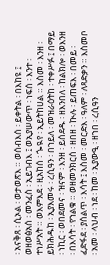፡ አናቅጸ ፡ ሲኦል ፡ ወታወጽእ ። ወሰብእሰ ፡ ይቀትል ፡ በእከዩ ፤ ወዘወፅአሰ ፡ መንፈስ ፡ ኢይገብእ ፤ ወኢያሠውጥ ፡ ነፍሰ ፡ እንተ ፡ ተነሥአት ። ወእምእደ ፡ ዚአከሰ ፡ ጐዪየ ፡ ኢይትከሀል ። እስመ ፡ እንዘ ፡ ይክሕዱከ ፡ ኢያእመሩ ፡ ረሲዓን ፡ በኀይለ ፡ መዝራዕትከ ፡ ተቀሥፉ ፤ በማይ ፡ ነኪር ፡ ወበደመና ፡ ዝናም ፡ እንዘ ፡ ይሰደዱ ፡ ዘእንበለ ፡ ከልክሎ ፡ ወእንዘ ፡ በእሳት ፡ የኀልቁ ። ወዘመንክርሰ ፡ ዘበዘ ፡ ኲሉ ፡ ይጠፍእ ፡ በመይ ፡ ፈድፋደ ፡ ያሰልጥ ፡ እሳት ፤ እስመ ፡ መርድእ ፡ ዓለም ፡ ለጻድቃን ። እስመቦ ፡ አመ ፡ ላህብ ፡ ነደ ፡ ከመ ፡ ኢያውዒ ፡ ዘኀበ ፡ ረሲዓን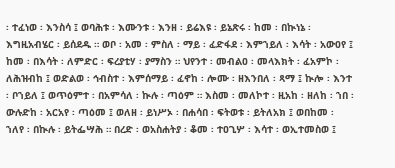፡ ተፈነወ ፡ እንስሳ ፤ ወባሕቱ ፡ እሙንቱ ፡ እንዘ ፡ ይሬእዩ ፡ ይኔጽሩ ፡ ከመ ፡ በኲነኔ ፡ እግዚአብሄር ፡ ይሰደዱ ። ወቦ ፡ አመ ፡ ምስለ ፡ ማይ ፡ ፈድፋደ ፡ እምኀይለ ፡ እሳት ፡ አውዐየ ፤ ከመ ፡ በእሳት ፡ ለምድር ፡ ፍረያቲሃ ፡ ያማስን ። ህየንተ ፡ መብልዐ ፡ መላእክት ፡ ፈአምኮ ፡ ለሕዝብከ ፤ ወድልወ ፡ ኅብስተ ፡ እምሰማይ ፡ ፈኖከ ፡ ሎሙ ፡ ዘእንበለ ፡ ጻማ ፤ ኲሎ ፡ እንተ ፡ ቦኀይለ ፤ ወጥዕምተ ፡ በአምሳለ ፡ ኲሉ ፡ ጣዕም ። እስመ ፡ መለኮተ ፡ ዚአከ ፡ ዘለከ ፡ ኀበ ፡ ውሉድከ ፡ አርአየ ፡ ጣዕመ ፤ ወለዘ ፡ ይነሥኦ ፡ በሐሳበ ፡ ፍትወቱ ፡ ይትለአክ ፤ ወበከመ ፡ ኀለየ ፡ በኲሉ ፡ ይትፌሣሕ ። በረድ ፡ ወአስሐትያ ፡ ቆመ ፡ ተዐጊሦ ፡ እሳተ ፡ ወኢተመስወ ፤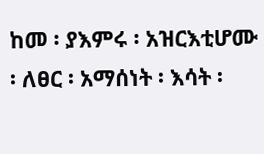ከመ ፡ ያእምሩ ፡ አዝርእቲሆሙ ፡ ለፀር ፡ አማሰነት ፡ እሳት ፡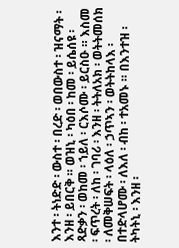እንተ ፡ ትነድድ ፡ ውስተ ፡ በረድ ፡ ወበውስተ ፡ ዝናማት ፡ እንዘ ፡ ይበርቅ ። ወዝኒ ፡ ካዕበ ፡ ከመ ፡ ይሴሰዩ ፡ ጻድቃን ፡ ወከመ ፡ ኀይለ ፡ ርእሶሙ ፡ ይርስዑ ። እስመ ፡ ፍጥረት ፡ ለከ ፡ ገባሪ ፡ እንዘ ፡ ትትለአክ ፡ ወትትመሰክ ፡ ለመቅሠፍት ፡ ላዕለ ፡ ኃጥኣን ፡ ወትትከላእ ፡ በተድላሆሙ ፡ ለእለ ፡ ብከ ፡ ተአመኑ ። በእንተዝ ፡ ትካትኒ ፡ እንዘ ፡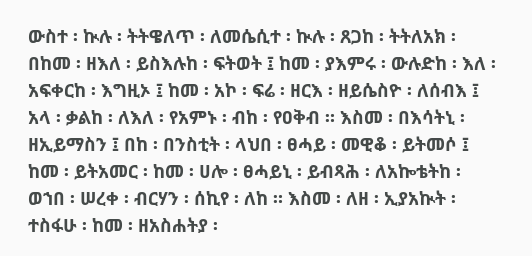ውስተ ፡ ኲሉ ፡ ትትዌለጥ ፡ ለመሴሲተ ፡ ኲሉ ፡ ጸጋከ ፡ ትትለአክ ፡ በከመ ፡ ዘእለ ፡ ይስእሉከ ፡ ፍትወት ፤ ከመ ፡ ያእምሩ ፡ ውሉድከ ፡ እለ ፡ አፍቀርከ ፡ እግዚኦ ፤ ከመ ፡ አኮ ፡ ፍሬ ፡ ዘርእ ፡ ዘይሴስዮ ፡ ለሰብእ ፤ አላ ፡ ቃልከ ፡ ለእለ ፡ የአምኑ ፡ ብከ ፡ የዐቅብ ። እስመ ፡ በእሳትኒ ፡ ዘኢይማስን ፤ በከ ፡ በንስቲት ፡ ላህበ ፡ ፀሓይ ፡ መዊቆ ፡ ይትመሶ ፤ ከመ ፡ ይትአመር ፡ ከመ ፡ ሀሎ ፡ ፀሓይኒ ፡ ይብጻሕ ፡ ለአኰቴትከ ፡ ወኀበ ፡ ሠረቀ ፡ ብርሃን ፡ ሰኪየ ፡ ለከ ። እስመ ፡ ለዘ ፡ ኢያአኲት ፡ ተስፋሁ ፡ ከመ ፡ ዘአስሐትያ ፡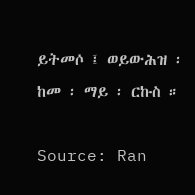ይትመሶ ፤ ወይውሕዝ ፡ ከመ ፡ ማይ ፡ ርኩስ ።

Source: Ran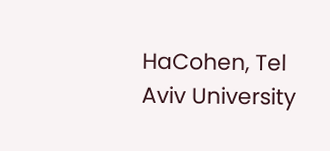HaCohen, Tel Aviv University